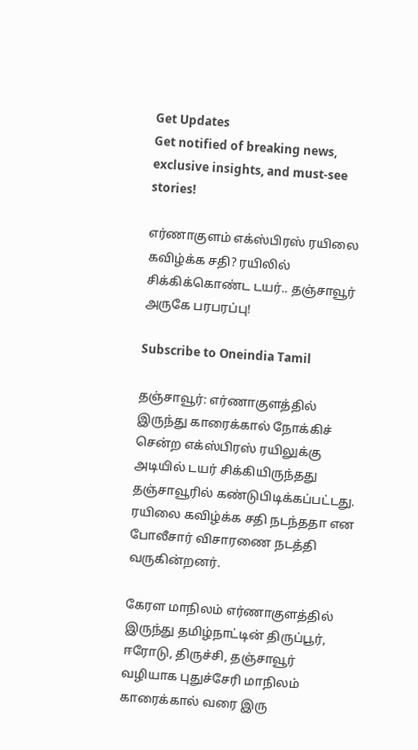Get Updates
Get notified of breaking news, exclusive insights, and must-see stories!

எர்ணாகுளம் எக்ஸ்பிரஸ் ரயிலை கவிழ்க்க சதி? ரயிலில் சிக்கிக்கொண்ட டயர்.. தஞ்சாவூர் அருகே பரபரப்பு!

Subscribe to Oneindia Tamil

தஞ்சாவூர்: எர்ணாகுளத்தில் இருந்து காரைக்கால் நோக்கிச் சென்ற எக்ஸ்பிரஸ் ரயிலுக்கு அடியில் டயர் சிக்கியிருந்தது தஞ்சாவூரில் கண்டுபிடிக்கப்பட்டது. ரயிலை கவிழ்க்க சதி நடந்ததா என போலீசார் விசாரணை நடத்தி வருகின்றனர்.

கேரள மாநிலம் எர்ணாகுளத்தில் இருந்து தமிழ்நாட்டின் திருப்பூர், ஈரோடு, திருச்சி, தஞ்சாவூர் வழியாக புதுச்சேரி மாநிலம் காரைக்கால் வரை இரு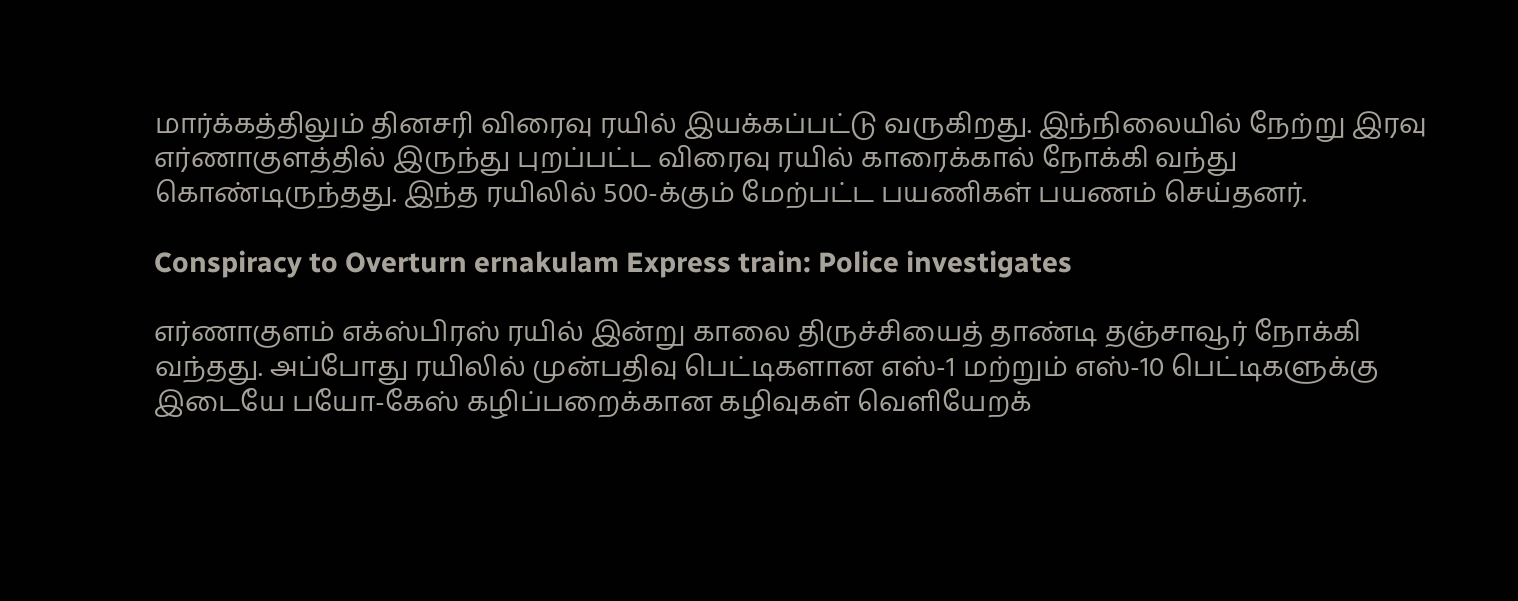மார்க்கத்திலும் தினசரி விரைவு ரயில் இயக்கப்பட்டு வருகிறது. இந்நிலையில் நேற்று இரவு எர்ணாகுளத்தில் இருந்து புறப்பட்ட விரைவு ரயில் காரைக்கால் நோக்கி வந்து கொண்டிருந்தது. இந்த ரயிலில் 500-க்கும் மேற்பட்ட பயணிகள் பயணம் செய்தனர்.

Conspiracy to Overturn ernakulam Express train: Police investigates

எர்ணாகுளம் எக்ஸ்பிரஸ் ரயில் இன்று காலை திருச்சியைத் தாண்டி தஞ்சாவூர் நோக்கி வந்தது. அப்போது ரயிலில் முன்பதிவு பெட்டிகளான எஸ்-1 மற்றும் எஸ்-10 பெட்டிகளுக்கு இடையே பயோ-கேஸ் கழிப்பறைக்கான கழிவுகள் வெளியேறக்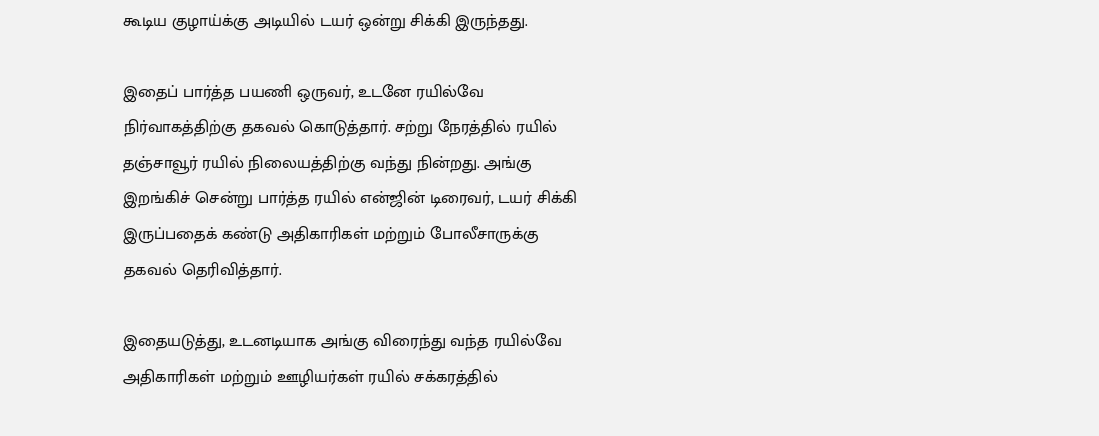கூடிய குழாய்க்கு அடியில் டயர் ஒன்று சிக்கி இருந்தது.

இதைப் பார்த்த பயணி ஒருவர், உடனே ரயில்வே நிர்வாகத்திற்கு தகவல் கொடுத்தார். சற்று நேரத்தில் ரயில் தஞ்சாவூர் ரயில் நிலையத்திற்கு வந்து நின்றது. அங்கு இறங்கிச் சென்று பார்த்த ரயில் என்ஜின் டிரைவர், டயர் சிக்கி இருப்பதைக் கண்டு அதிகாரிகள் மற்றும் போலீசாருக்கு தகவல் தெரிவித்தார்.

இதையடுத்து, உடனடியாக அங்கு விரைந்து வந்த ரயில்வே அதிகாரிகள் மற்றும் ஊழியர்கள் ரயில் சக்கரத்தில்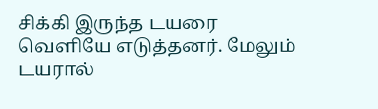சிக்கி இருந்த டயரை வெளியே எடுத்தனர். மேலும் டயரால்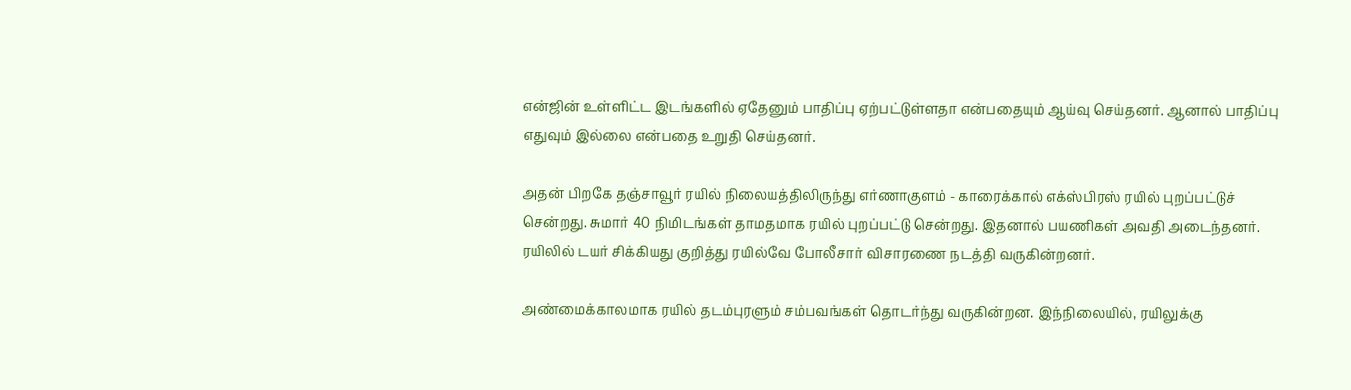என்ஜின் உள்ளிட்ட இடங்களில் ஏதேனும் பாதிப்பு ஏற்பட்டுள்ளதா என்பதையும் ஆய்வு செய்தனர். ஆனால் பாதிப்பு எதுவும் இல்லை என்பதை உறுதி செய்தனர்.

அதன் பிறகே தஞ்சாவூர் ரயில் நிலையத்திலிருந்து எர்ணாகுளம் - காரைக்கால் எக்ஸ்பிரஸ் ரயில் புறப்பட்டுச் சென்றது. சுமார் 40 நிமிடங்கள் தாமதமாக ரயில் புறப்பட்டு சென்றது. இதனால் பயணிகள் அவதி அடைந்தனர். ரயிலில் டயர் சிக்கியது குறித்து ரயில்வே போலீசார் விசாரணை நடத்தி வருகின்றனர்.

அண்மைக்காலமாக ரயில் தடம்புரளும் சம்பவங்கள் தொடர்ந்து வருகின்றன. இந்நிலையில், ரயிலுக்கு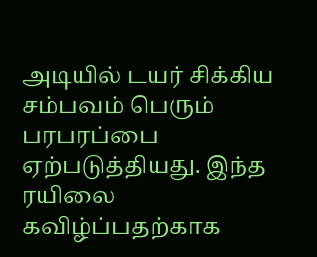அடியில் டயர் சிக்கிய சம்பவம் பெரும் பரபரப்பை ஏற்படுத்தியது. இந்த ரயிலை கவிழ்ப்பதற்காக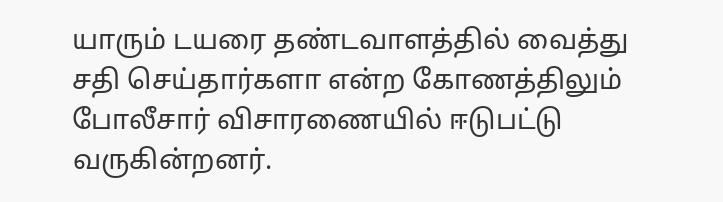யாரும் டயரை தண்டவாளத்தில் வைத்து சதி செய்தார்களா என்ற கோணத்திலும் போலீசார் விசாரணையில் ஈடுபட்டு வருகின்றனர்.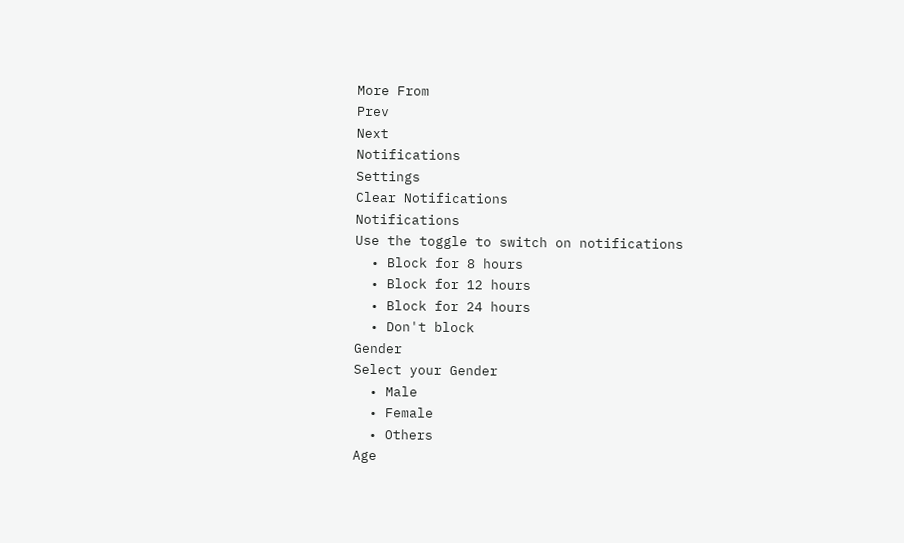More From
Prev
Next
Notifications
Settings
Clear Notifications
Notifications
Use the toggle to switch on notifications
  • Block for 8 hours
  • Block for 12 hours
  • Block for 24 hours
  • Don't block
Gender
Select your Gender
  • Male
  • Female
  • Others
Age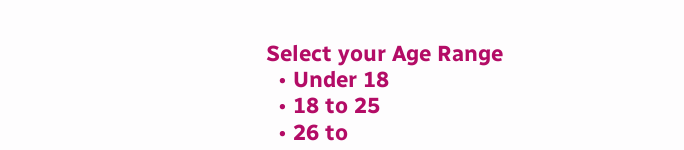Select your Age Range
  • Under 18
  • 18 to 25
  • 26 to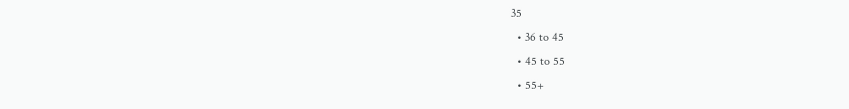35
  • 36 to 45
  • 45 to 55
  • 55+